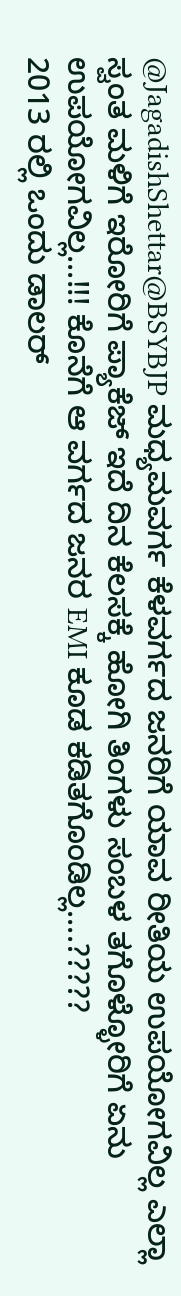@JagadishShettar@BSYBJP ಮಧ್ಯಮವರ್ಗ ಕೆಳವರ್ಗದ ಜನರಿಗೆ ಯಾವ ರೀತಿಯ ಉಪಯೋಗವಿಲ್ಲ ಎಲ್ಲಾ ಸ್ವಂತ ಮಳಿಗೆ ಇರೋರಿಗೆ ಪ್ಯಾಕೆಜ್ ಇದೆ ದಿನ ಕೆಲಸಕ್ಕೆ ಹೋಗಿ ತಿಂಗಳು ಸಂಬಳ ತಗೊಳ್ಳೋರಿಗೆ ಏನು ಉಪಯೋಗವಿಲ್ಲ...!!! ಕೊನೆಗೆ ಆ ವರ್ಗದ ಜನರ EMI ಕೂಡ ಕಡಿತಗೊಂಡಿಲ್ಲ....?????
2013 ರಲ್ಲಿ ಒಂದು ಡಾಲರ್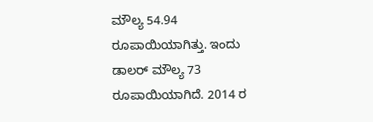ಮೌಲ್ಯ 54.94 ರೂಪಾಯಿಯಾಗಿತ್ತು. ಇಂದು ಡಾಲರ್ ಮೌಲ್ಯ 73 ರೂಪಾಯಿಯಾಗಿದೆ. 2014 ರ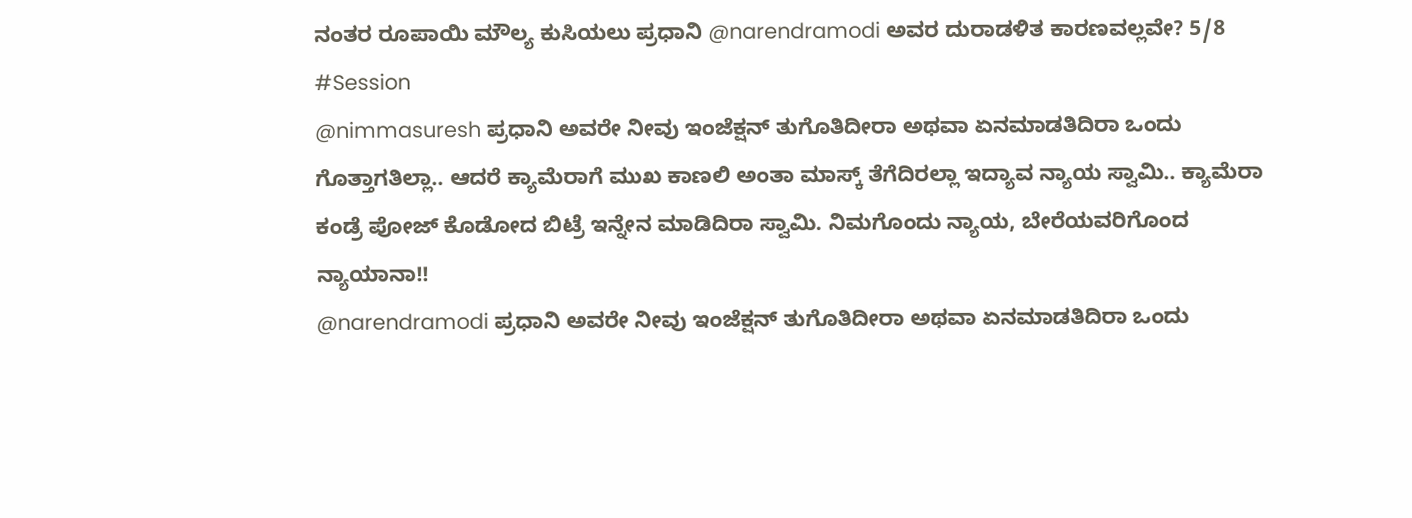ನಂತರ ರೂಪಾಯಿ ಮೌಲ್ಯ ಕುಸಿಯಲು ಪ್ರಧಾನಿ @narendramodi ಅವರ ದುರಾಡಳಿತ ಕಾರಣವಲ್ಲವೇ? 5/8
#Session
@nimmasuresh ಪ್ರಧಾನಿ ಅವರೇ ನೀವು ಇಂಜೆಕ್ಷನ್ ತುಗೊತಿದೀರಾ ಅಥವಾ ಏನಮಾಡತಿದಿರಾ ಒಂದು ಗೊತ್ತಾಗತಿಲ್ಲಾ.. ಆದರೆ ಕ್ಯಾಮೆರಾಗೆ ಮುಖ ಕಾಣಲಿ ಅಂತಾ ಮಾಸ್ಕ್ ತೆಗೆದಿರಲ್ಲಾ ಇದ್ಯಾವ ನ್ಯಾಯ ಸ್ವಾಮಿ.. ಕ್ಯಾಮೆರಾ ಕಂಡ್ರೆ ಪೋಜ್ ಕೊಡೋದ ಬಿಟ್ರೆ ಇನ್ನೇನ ಮಾಡಿದಿರಾ ಸ್ವಾಮಿ. ನಿಮಗೊಂದು ನ್ಯಾಯ, ಬೇರೆಯವರಿಗೊಂದ ನ್ಯಾಯಾನಾ!!
@narendramodi ಪ್ರಧಾನಿ ಅವರೇ ನೀವು ಇಂಜೆಕ್ಷನ್ ತುಗೊತಿದೀರಾ ಅಥವಾ ಏನಮಾಡತಿದಿರಾ ಒಂದು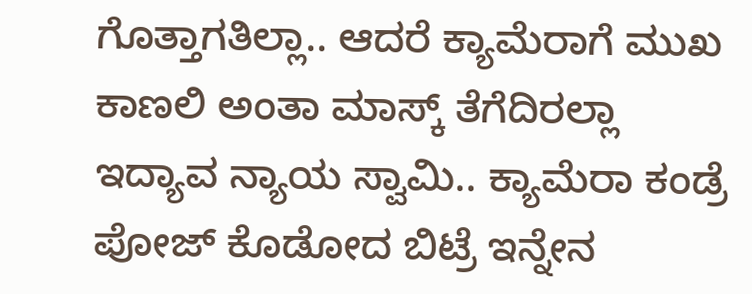ಗೊತ್ತಾಗತಿಲ್ಲಾ.. ಆದರೆ ಕ್ಯಾಮೆರಾಗೆ ಮುಖ ಕಾಣಲಿ ಅಂತಾ ಮಾಸ್ಕ್ ತೆಗೆದಿರಲ್ಲಾ ಇದ್ಯಾವ ನ್ಯಾಯ ಸ್ವಾಮಿ.. ಕ್ಯಾಮೆರಾ ಕಂಡ್ರೆ ಪೋಜ್ ಕೊಡೋದ ಬಿಟ್ರೆ ಇನ್ನೇನ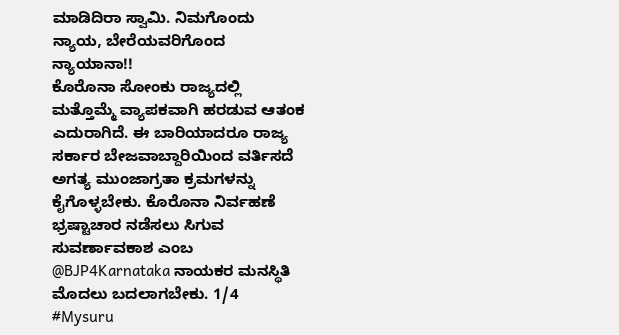ಮಾಡಿದಿರಾ ಸ್ವಾಮಿ. ನಿಮಗೊಂದು ನ್ಯಾಯ, ಬೇರೆಯವರಿಗೊಂದ ನ್ಯಾಯಾನಾ!!
ಕೊರೊನಾ ಸೋಂಕು ರಾಜ್ಯದಲ್ಲಿ ಮತ್ತೊಮ್ಮೆ ವ್ಯಾಪಕವಾಗಿ ಹರಡುವ ಆತಂಕ ಎದುರಾಗಿದೆ. ಈ ಬಾರಿಯಾದರೂ ರಾಜ್ಯ ಸರ್ಕಾರ ಬೇಜವಾಬ್ದಾರಿಯಿಂದ ವರ್ತಿಸದೆ ಅಗತ್ಯ ಮುಂಜಾಗ್ರತಾ ಕ್ರಮಗಳನ್ನು ಕೈಗೊಳ್ಳಬೇಕು. ಕೊರೊನಾ ನಿರ್ವಹಣೆ ಭ್ರಷ್ಟಾಚಾರ ನಡೆಸಲು ಸಿಗುವ ಸುವರ್ಣಾವಕಾಶ ಎಂಬ @BJP4Karnataka ನಾಯಕರ ಮನಸ್ಥಿತಿ ಮೊದಲು ಬದಲಾಗಬೇಕು. 1/4
#Mysuru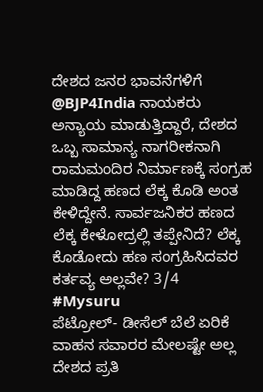ದೇಶದ ಜನರ ಭಾವನೆಗಳಿಗೆ @BJP4India ನಾಯಕರು ಅನ್ಯಾಯ ಮಾಡುತ್ತಿದ್ದಾರೆ, ದೇಶದ ಒಬ್ಬ ಸಾಮಾನ್ಯ ನಾಗರೀಕನಾಗಿ ರಾಮಮಂದಿರ ನಿರ್ಮಾಣಕ್ಕೆ ಸಂಗ್ರಹ ಮಾಡಿದ್ದ ಹಣದ ಲೆಕ್ಕ ಕೊಡಿ ಅಂತ ಕೇಳಿದ್ದೇನೆ. ಸಾರ್ವಜನಿಕರ ಹಣದ ಲೆಕ್ಕ ಕೇಳೋದ್ರಲ್ಲಿ ತಪ್ಪೇನಿದೆ? ಲೆಕ್ಕ ಕೊಡೋದು ಹಣ ಸಂಗ್ರಹಿಸಿದವರ ಕರ್ತವ್ಯ ಅಲ್ಲವೇ? 3/4
#Mysuru
ಪೆಟ್ರೋಲ್- ಡೀಸೆಲ್ ಬೆಲೆ ಏರಿಕೆ ವಾಹನ ಸವಾರರ ಮೇಲಷ್ಟೇ ಅಲ್ಲ ದೇಶದ ಪ್ರತಿ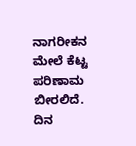ನಾಗರೀಕನ ಮೇಲೆ ಕೆಟ್ಟ ಪರಿಣಾಮ ಬೀರಲಿದೆ. ದಿನ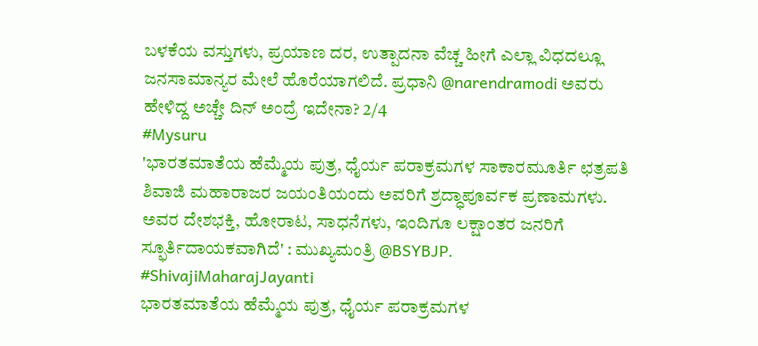ಬಳಕೆಯ ವಸ್ತುಗಳು, ಪ್ರಯಾಣ ದರ, ಉತ್ಪಾದನಾ ವೆಚ್ಚ ಹೀಗೆ ಎಲ್ಲಾ ವಿಧದಲ್ಲೂ ಜನಸಾಮಾನ್ಯರ ಮೇಲೆ ಹೊರೆಯಾಗಲಿದೆ. ಪ್ರಧಾನಿ @narendramodi ಅವರು ಹೇಳಿದ್ದ ಅಚ್ಚೇ ದಿನ್ ಅಂದ್ರೆ ಇದೇನಾ? 2/4
#Mysuru
'ಭಾರತಮಾತೆಯ ಹೆಮ್ಮೆಯ ಪುತ್ರ, ಧೈರ್ಯ ಪರಾಕ್ರಮಗಳ ಸಾಕಾರಮೂರ್ತಿ ಛತ್ರಪತಿ ಶಿವಾಜಿ ಮಹಾರಾಜರ ಜಯಂತಿಯಂದು ಅವರಿಗೆ ಶ್ರದ್ಧಾಪೂರ್ವಕ ಪ್ರಣಾಮಗಳು. ಅವರ ದೇಶಭಕ್ತಿ, ಹೋರಾಟ, ಸಾಧನೆಗಳು, ಇಂದಿಗೂ ಲಕ್ಷಾಂತರ ಜನರಿಗೆ ಸ್ಫೂರ್ತಿದಾಯಕವಾಗಿದೆ' : ಮುಖ್ಯಮಂತ್ರಿ @BSYBJP.
#ShivajiMaharajJayanti
ಭಾರತಮಾತೆಯ ಹೆಮ್ಮೆಯ ಪುತ್ರ, ಧೈರ್ಯ ಪರಾಕ್ರಮಗಳ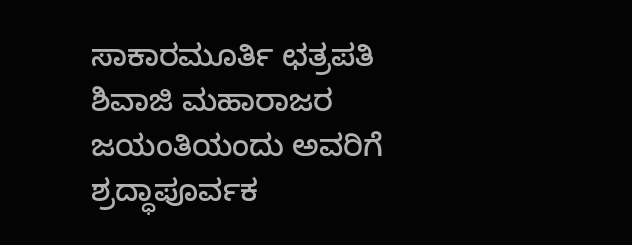ಸಾಕಾರಮೂರ್ತಿ ಛತ್ರಪತಿ ಶಿವಾಜಿ ಮಹಾರಾಜರ ಜಯಂತಿಯಂದು ಅವರಿಗೆ ಶ್ರದ್ಧಾಪೂರ್ವಕ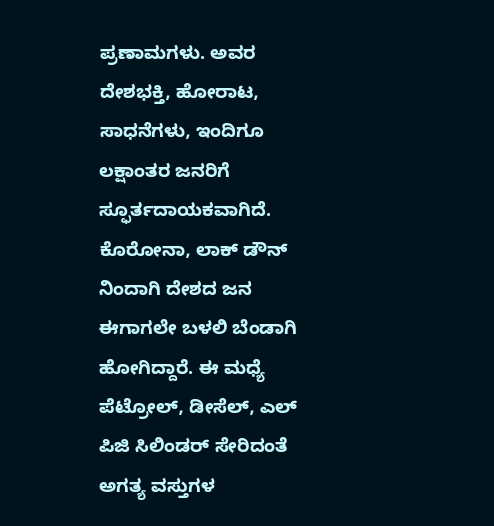ಪ್ರಣಾಮಗಳು. ಅವರ ದೇಶಭಕ್ತಿ, ಹೋರಾಟ, ಸಾಧನೆಗಳು, ಇಂದಿಗೂ ಲಕ್ಷಾಂತರ ಜನರಿಗೆ ಸ್ಫೂರ್ತದಾಯಕವಾಗಿದೆ.
ಕೊರೋನಾ, ಲಾಕ್ ಡೌನ್ ನಿಂದಾಗಿ ದೇಶದ ಜನ ಈಗಾಗಲೇ ಬಳಲಿ ಬೆಂಡಾಗಿ ಹೋಗಿದ್ದಾರೆ. ಈ ಮಧ್ಯೆ ಪೆಟ್ರೋಲ್, ಡೀಸೆಲ್, ಎಲ್ ಪಿಜಿ ಸಿಲಿಂಡರ್ ಸೇರಿದಂತೆ ಅಗತ್ಯ ವಸ್ತುಗಳ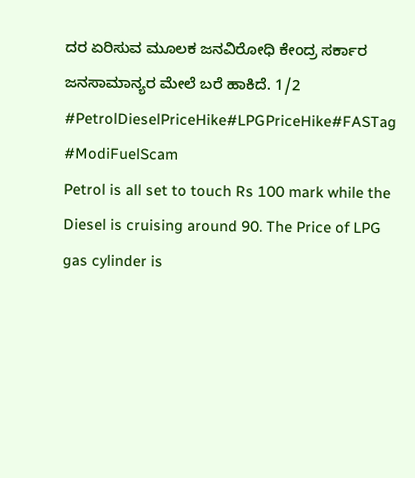ದರ ಏರಿಸುವ ಮೂಲಕ ಜನವಿರೋಧಿ ಕೇಂದ್ರ ಸರ್ಕಾರ ಜನಸಾಮಾನ್ಯರ ಮೇಲೆ ಬರೆ ಹಾಕಿದೆ. 1/2
#PetrolDieselPriceHike#LPGPriceHike#FASTag
#ModiFuelScam
Petrol is all set to touch Rs 100 mark while the Diesel is cruising around 90. The Price of LPG gas cylinder is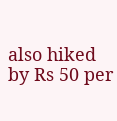also hiked by Rs 50 per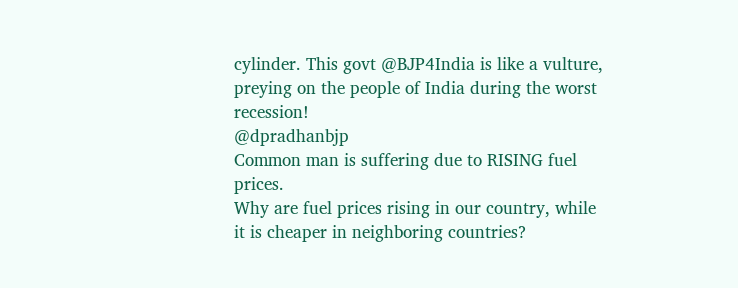cylinder. This govt @BJP4India is like a vulture, preying on the people of India during the worst recession!
@dpradhanbjp
Common man is suffering due to RISING fuel prices.
Why are fuel prices rising in our country, while it is cheaper in neighboring countries?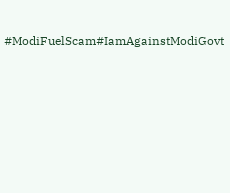#ModiFuelScam#IamAgainstModiGovt